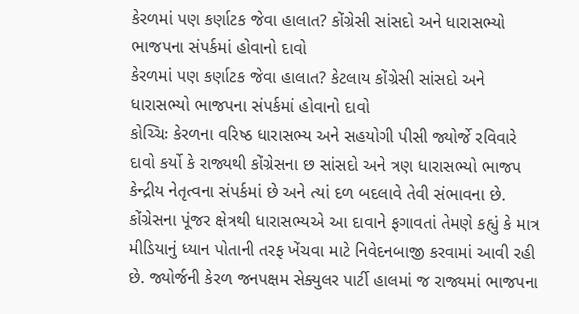કેરળમાં પણ કર્ણાટક જેવા હાલાત? કોંગ્રેસી સાંસદો અને ધારાસભ્યો ભાજપના સંપર્કમાં હોવાનો દાવો
કેરળમાં પણ કર્ણાટક જેવા હાલાત? કેટલાય કોંગ્રેસી સાંસદો અને ધારાસભ્યો ભાજપના સંપર્કમાં હોવાનો દાવો
કોચ્ચિઃ કેરળના વરિષ્ઠ ધારાસભ્ય અને સહયોગી પીસી જ્યોર્જે રવિવારે દાવો કર્યો કે રાજ્યથી કોંગ્રેસના છ સાંસદો અને ત્રણ ધારાસભ્યો ભાજપ કેન્દ્રીય નેતૃત્વના સંપર્કમાં છે અને ત્યાં દળ બદલાવે તેવી સંભાવના છે. કોંગ્રેસના પૂંજર ક્ષેત્રથી ધારાસભ્યએ આ દાવાને ફગાવતાં તેમણે કહ્યું કે માત્ર મીડિયાનું ધ્યાન પોતાની તરફ ખેંચવા માટે નિવેદનબાજી કરવામાં આવી રહી છે. જ્યોર્જની કેરળ જનપક્ષમ સેક્યુલર પાર્ટી હાલમાં જ રાજ્યમાં ભાજપના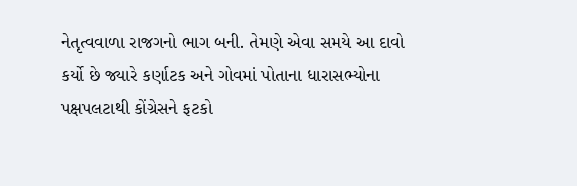નેતૃત્વવાળા રાજગનો ભાગ બની. તેમણે એવા સમયે આ દાવો કર્યો છે જ્યારે કર્ણાટક અને ગોવમાં પોતાના ધારાસભ્યોના પક્ષપલટાથી કોંગ્રેસને ફટકો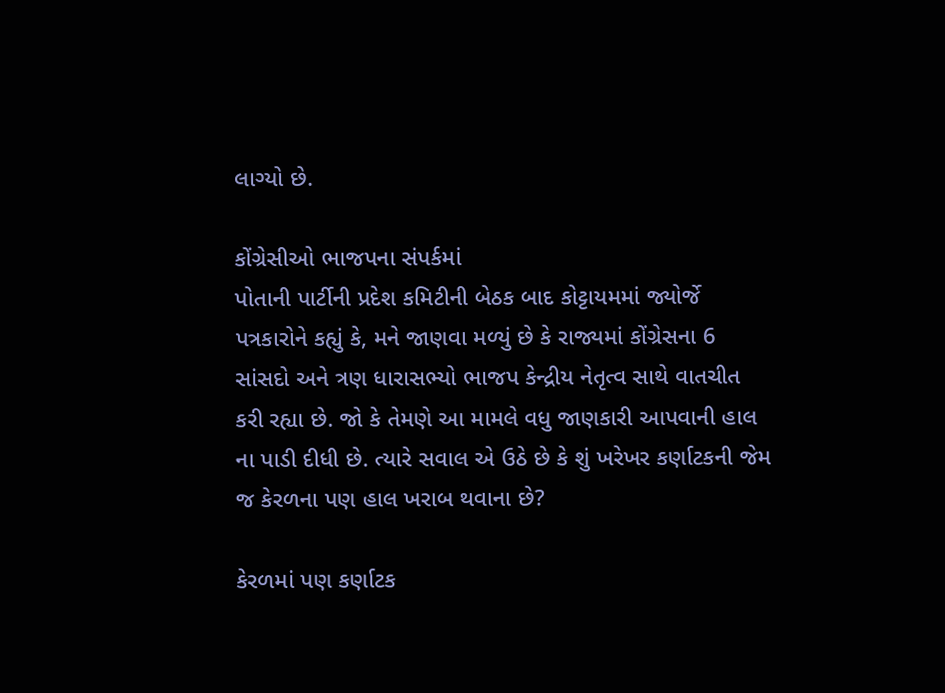લાગ્યો છે.

કોંગ્રેસીઓ ભાજપના સંપર્કમાં
પોતાની પાર્ટીની પ્રદેશ કમિટીની બેઠક બાદ કોટ્ટાયમમાં જ્યોર્જે પત્રકારોને કહ્યું કે, મને જાણવા મળ્યું છે કે રાજ્યમાં કોંગ્રેસના 6 સાંસદો અને ત્રણ ધારાસભ્યો ભાજપ કેન્દ્રીય નેતૃત્વ સાથે વાતચીત કરી રહ્યા છે. જો કે તેમણે આ મામલે વધુ જાણકારી આપવાની હાલ ના પાડી દીધી છે. ત્યારે સવાલ એ ઉઠે છે કે શું ખરેખર કર્ણાટકની જેમ જ કેરળના પણ હાલ ખરાબ થવાના છે?

કેરળમાં પણ કર્ણાટક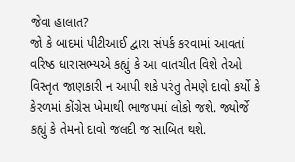જેવા હાલાત?
જો કે બાદમાં પીટીઆઈ દ્વારા સંપર્ક કરવામાં આવતાં વરિષ્ઠ ધારાસભ્યએ કહ્યું કે આ વાતચીત વિશે તેઓ વિસ્તૃત જાણકારી ન આપી શકે પરંતુ તેમણે દાવો કર્યો કે કેરળમાં કોંગ્રેસ ખેમાથી ભાજપમાં લોકો જશે. જ્યોર્જે કહ્યું કે તેમનો દાવો જલદી જ સાબિત થશે.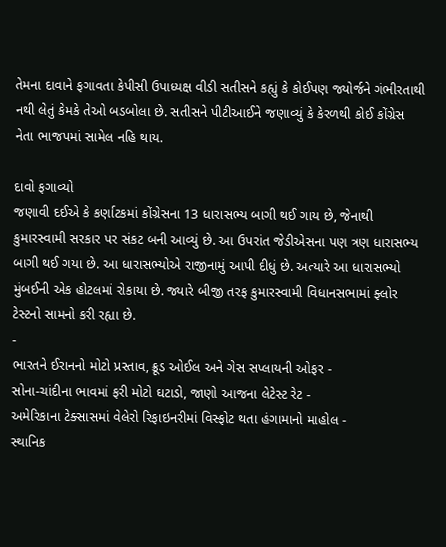તેમના દાવાને ફગાવતા કેપીસી ઉપાધ્યક્ષ વીડી સતીસને કહ્યું કે કોઈપણ જ્યોર્જને ગંભીરતાથી નથી લેતું કેમકે તેઓ બડબોલા છે. સતીસને પીટીઆઈને જણાવ્યું કે કેરળથી કોઈ કોંગ્રેસ નેતા ભાજપમાં સામેલ નહિ થાય.

દાવો ફગાવ્યો
જણાવી દઈએ કે કર્ણાટકમાં કોંગ્રેસના 13 ધારાસભ્ય બાગી થઈ ગાય છે, જેનાથી કુમારસ્વામી સરકાર પર સંકટ બની આવ્યું છે. આ ઉપરાંત જેડીએસના પણ ત્રણ ધારાસભ્ય બાગી થઈ ગયા છે. આ ધારાસભ્યોએ રાજીનામું આપી દીધું છે. અત્યારે આ ધારાસભ્યો મુંબઈની એક હોટલમાં રોકાયા છે. જ્યારે બીજી તરફ કુમારસ્વામી વિધાનસભામાં ફ્લોર ટેસ્ટનો સામનો કરી રહ્યા છે.
-
ભારતને ઈરાનનો મોટો પ્રસ્તાવ, ક્રૂડ ઓઈલ અને ગેસ સપ્લાયની ઓફર -
સોના-ચાંદીના ભાવમાં ફરી મોટો ઘટાડો, જાણો આજના લેટેસ્ટ રેટ -
અમેરિકાના ટેક્સાસમાં વેલેરો રિફાઇનરીમાં વિસ્ફોટ થતા હંગામાનો માહોલ -
સ્થાનિક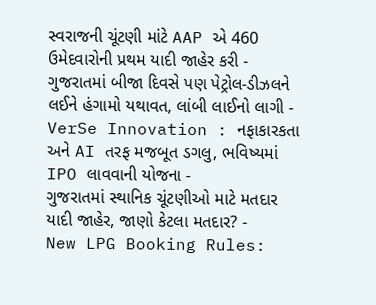સ્વરાજની ચૂંટણી માંટે AAP એ 460 ઉમેદવારોની પ્રથમ યાદી જાહેર કરી -
ગુજરાતમાં બીજા દિવસે પણ પેટ્રોલ-ડીઝલને લઈને હંગામો યથાવત, લાંબી લાઈનો લાગી -
VerSe Innovation : નફાકારકતા અને AI તરફ મજબૂત ડગલુ, ભવિષ્યમાં IPO લાવવાની યોજના -
ગુજરાતમાં સ્થાનિક ચૂંટણીઓ માટે મતદાર યાદી જાહેર, જાણો કેટલા મતદાર? -
New LPG Booking Rules: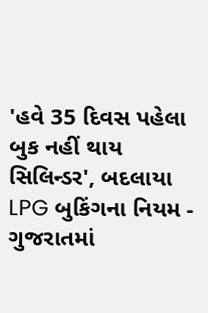'હવે 35 દિવસ પહેલા બુક નહીં થાય સિલિન્ડર', બદલાયા LPG બુકિંગના નિયમ -
ગુજરાતમાં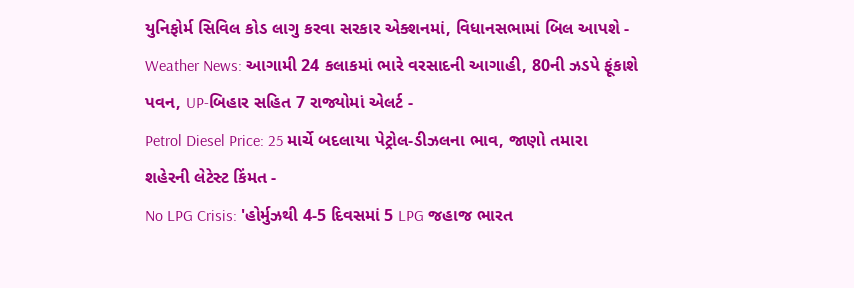યુનિફોર્મ સિવિલ કોડ લાગુ કરવા સરકાર એક્શનમાં, વિધાનસભામાં બિલ આપશે -
Weather News: આગામી 24 કલાકમાં ભારે વરસાદની આગાહી, 80ની ઝડપે ફૂંકાશે પવન, UP-બિહાર સહિત 7 રાજ્યોમાં એલર્ટ -
Petrol Diesel Price: 25 માર્ચે બદલાયા પેટ્રોલ-ડીઝલના ભાવ, જાણો તમારા શહેરની લેટેસ્ટ કિંમત -
No LPG Crisis: 'હોર્મુઝથી 4-5 દિવસમાં 5 LPG જહાજ ભારત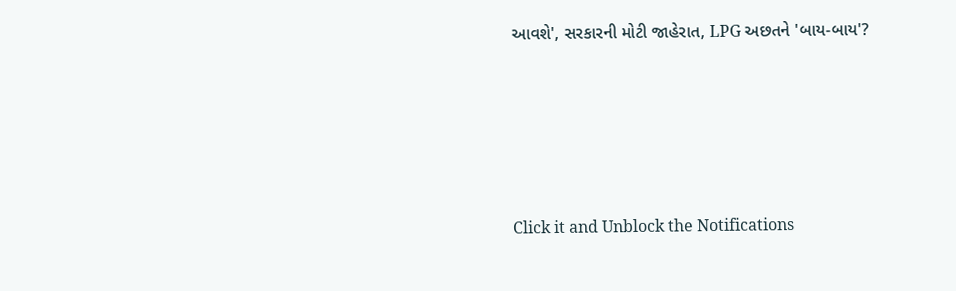આવશે', સરકારની મોટી જાહેરાત, LPG અછતને 'બાય-બાય'?








Click it and Unblock the Notifications